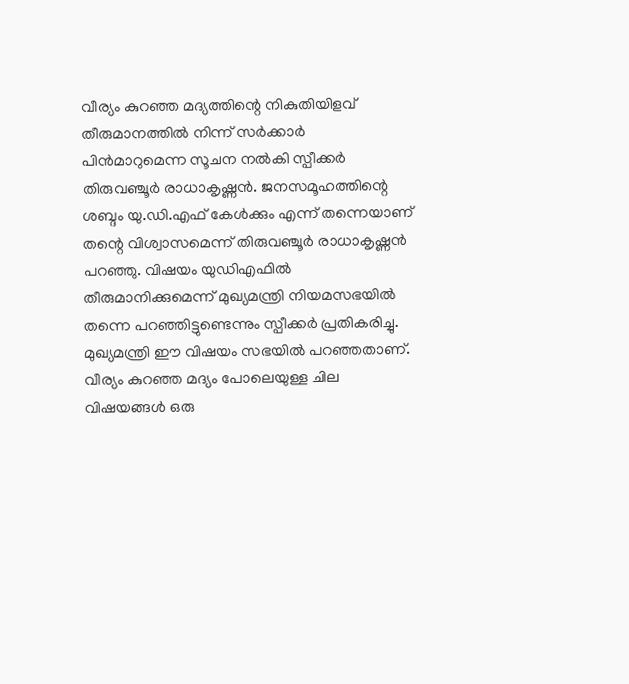വീര്യം കുറഞ്ഞ മദ്യത്തിന്റെ നികുതിയിളവ് തീരുമാനത്തിൽ നിന്ന് സർക്കാർ പിൻമാറുമെന്ന സൂചന നൽകി സ്പീക്കർ തിരുവഞ്ചൂർ രാധാകൃഷ്ണൻ. ജനസമൂഹത്തിന്റെ ശബ്ദം യു.ഡി.എഫ് കേൾക്കും എന്ന് തന്നെയാണ് തന്റെ വിശ്വാസമെന്ന് തിരുവഞ്ചൂർ രാധാകൃഷ്ണൻ പറഞ്ഞു. വിഷയം യുഡിഎഫിൽ തീരുമാനിക്കുമെന്ന് മുഖ്യമന്ത്രി നിയമസഭയിൽ തന്നെ പറഞ്ഞിട്ടുണ്ടെന്നും സ്പീക്കർ പ്രതികരിച്ചു.
മുഖ്യമന്ത്രി ഈ വിഷയം സഭയിൽ പറഞ്ഞതാണ്. വീര്യം കുറഞ്ഞ മദ്യം പോലെയുള്ള ചില വിഷയങ്ങൾ ഒരു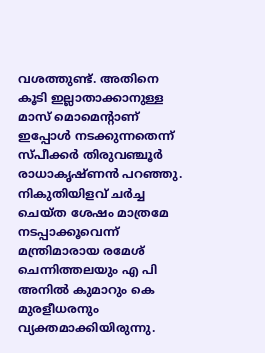വശത്തുണ്ട്. അതിനെ കൂടി ഇല്ലാതാക്കാനുള്ള മാസ് മൊമെന്റാണ് ഇപ്പോൾ നടക്കുന്നതെന്ന് സ്പീക്കർ തിരുവഞ്ചൂർ രാധാകൃഷ്ണൻ പറഞ്ഞു. നികുതിയിളവ് ചർച്ച ചെയ്ത ശേഷം മാത്രമേ നടപ്പാക്കൂവെന്ന് മന്ത്രിമാരായ രമേശ് ചെന്നിത്തലയും എ പി അനിൽ കുമാറും കെ മുരളീധരനും വ്യക്തമാക്കിയിരുന്നു.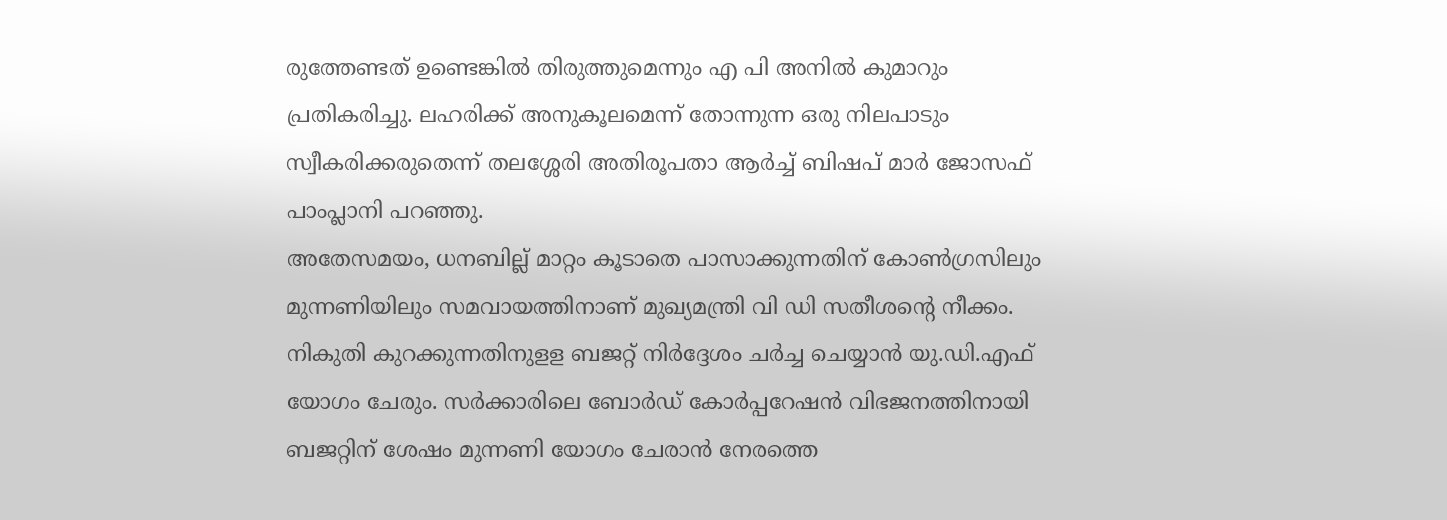രുത്തേണ്ടത് ഉണ്ടെങ്കിൽ തിരുത്തുമെന്നും എ പി അനിൽ കുമാറും പ്രതികരിച്ചു. ലഹരിക്ക് അനുകൂലമെന്ന് തോന്നുന്ന ഒരു നിലപാടും സ്വീകരിക്കരുതെന്ന് തലശ്ശേരി അതിരൂപതാ ആർച്ച് ബിഷപ് മാർ ജോസഫ് പാംപ്ലാനി പറഞ്ഞു.
അതേസമയം, ധനബില്ല് മാറ്റം കൂടാതെ പാസാക്കുന്നതിന് കോൺഗ്രസിലും മുന്നണിയിലും സമവായത്തിനാണ് മുഖ്യമന്ത്രി വി ഡി സതീശന്റെ നീക്കം. നികുതി കുറക്കുന്നതിനുളള ബജറ്റ് നിർദ്ദേശം ചർച്ച ചെയ്യാൻ യു.ഡി.എഫ് യോഗം ചേരും. സർക്കാരിലെ ബോർഡ് കോർപ്പറേഷൻ വിഭജനത്തിനായി ബജറ്റിന് ശേഷം മുന്നണി യോഗം ചേരാൻ നേരത്തെ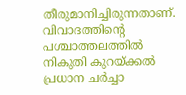തീരുമാനിച്ചിരുന്നതാണ്. വിവാദത്തിന്റെ പശ്ചാത്തലത്തിൽ നികുതി കുറയ്ക്കൽ പ്രധാന ചർച്ചാ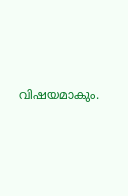വിഷയമാകും.